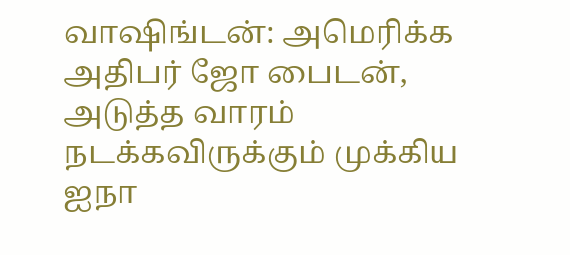வாஷிங்டன்: அமெரிக்க அதிபர் ஜோ பைடன், அடுத்த வாரம் நடக்கவிருக்கும் முக்கிய ஐநா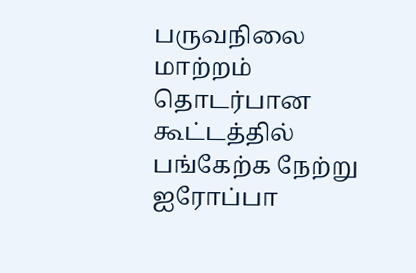பருவநிலை மாற்றம் தொடர்பான கூட்டத்தில் பங்கேற்க நேற்று ஐரோப்பா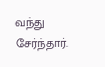வந்து சேர்ந்தார்.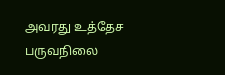அவரது உத்தேச பருவநிலை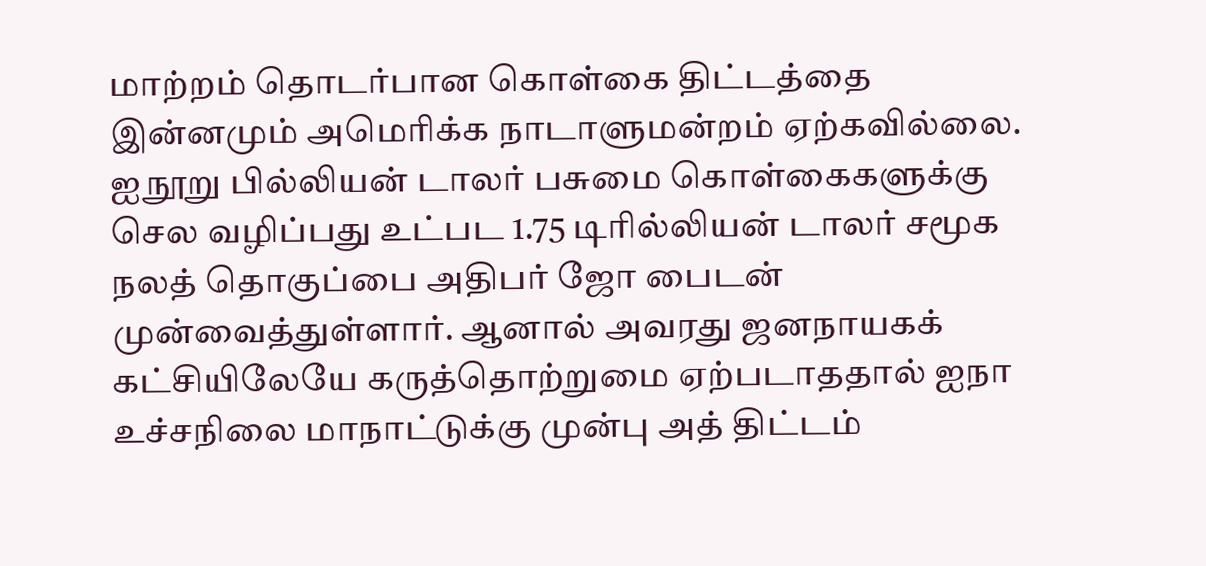மாற்றம் தொடர்பான கொள்கை திட்டத்தை இன்னமும் அமெரிக்க நாடாளுமன்றம் ஏற்கவில்லை. ஐநூறு பில்லியன் டாலர் பசுமை கொள்கைகளுக்கு செல வழிப்பது உட்பட 1.75 டிரில்லியன் டாலர் சமூக நலத் தொகுப்பை அதிபர் ஜோ பைடன் முன்வைத்துள்ளார். ஆனால் அவரது ஜனநாயகக் கட்சியிலேயே கருத்தொற்றுமை ஏற்படாததால் ஐநா உச்சநிலை மாநாட்டுக்கு முன்பு அத் திட்டம்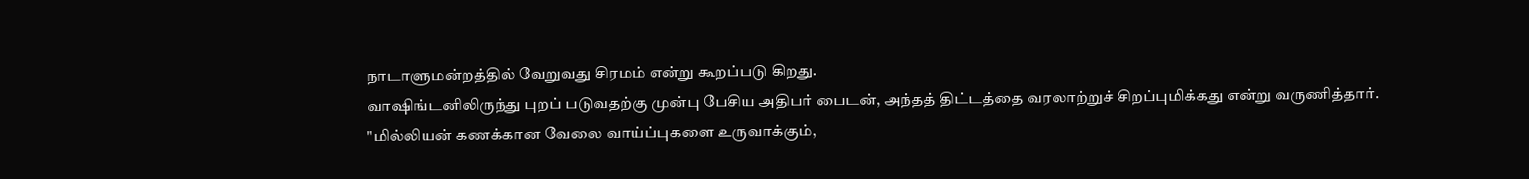நாடாளுமன்றத்தில் வேறுவது சிரமம் என்று கூறப்படு கிறது.
வாஷிங்டனிலிருந்து புறப் படுவதற்கு முன்பு பேசிய அதிபர் பைடன், அந்தத் திட்டத்தை வரலாற்றுச் சிறப்புமிக்கது என்று வருணித்தார்.
"மில்லியன் கணக்கான வேலை வாய்ப்புகளை உருவாக்கும்,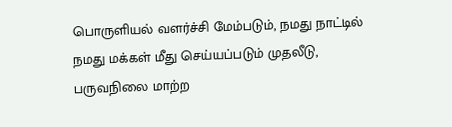பொருளியல் வளர்ச்சி மேம்படும், நமது நாட்டில் நமது மக்கள் மீது செய்யப்படும் முதலீடு, பருவநிலை மாற்ற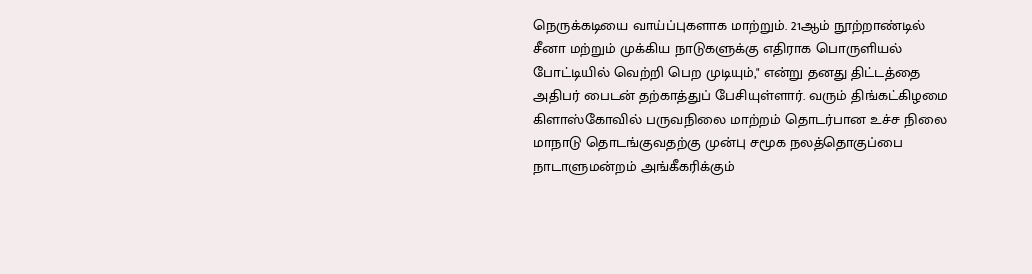நெருக்கடியை வாய்ப்புகளாக மாற்றும். 21ஆம் நூற்றாண்டில் சீனா மற்றும் முக்கிய நாடுகளுக்கு எதிராக பொருளியல் போட்டியில் வெற்றி பெற முடியும்," என்று தனது திட்டத்தை அதிபர் பைடன் தற்காத்துப் பேசியுள்ளார். வரும் திங்கட்கிழமை கிளாஸ்கோவில் பருவநிலை மாற்றம் தொடர்பான உச்ச நிலை மாநாடு தொடங்குவதற்கு முன்பு சமூக நலத்தொகுப்பை நாடாளுமன்றம் அங்கீகரிக்கும்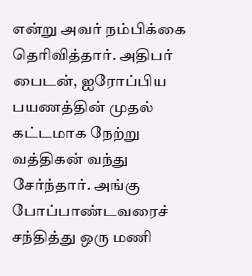என்று அவர் நம்பிக்கை தெரிவித்தார். அதிபர் பைடன், ஐரோப்பிய பயணத்தின் முதல் கட்டமாக நேற்று வத்திகன் வந்து சேர்ந்தார். அங்கு போப்பாண்டவரைச் சந்தித்து ஒரு மணி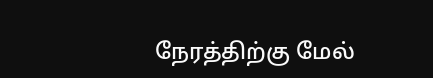நேரத்திற்கு மேல்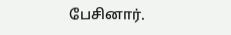பேசினார்.